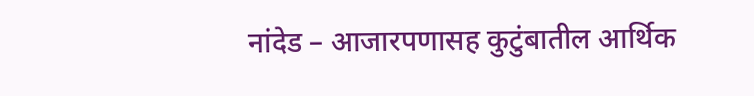नांदेड – आजारपणासह कुटुंबातील आर्थिक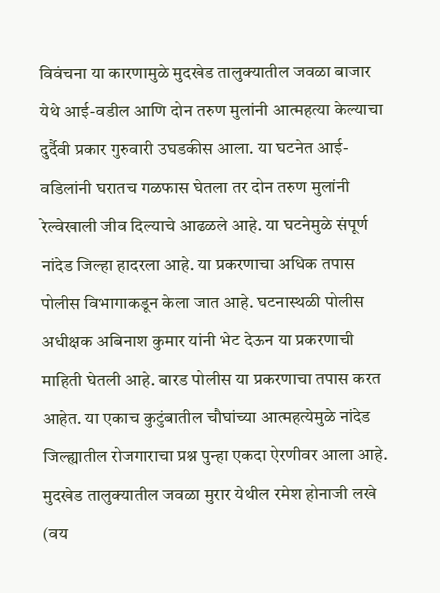विवंचना या कारणामुळे मुदखेड तालुक्यातील जवळा बाजार येथे आई-वडील आणि दोन तरुण मुलांनी आत्महत्या केल्याचा दुर्दैवी प्रकार गुरुवारी उघडकीस आला. या घटनेत आई-वडिलांनी घरातच गळफास घेतला तर दोन तरुण मुलांनी रेल्वेखाली जीव दिल्याचे आढळले आहे. या घटनेमुळे संपूर्ण नांदेड जिल्हा हादरला आहे. या प्रकरणाचा अधिक तपास पोलीस विभागाकडून केला जात आहे. घटनास्थळी पोलीस अधीक्षक अबिनाश कुमार यांनी भेट देऊन या प्रकरणाची माहिती घेतली आहे. बारड पोलीस या प्रकरणाचा तपास करत आहेत. या एकाच कुटुंबातील चौघांच्या आत्महत्येमुळे नांदेड जिल्ह्यातील रोजगाराचा प्रश्न पुन्हा एकदा ऐरणीवर आला आहे.
मुदखेड तालुक्यातील जवळा मुरार येथील रमेश होनाजी लखे (वय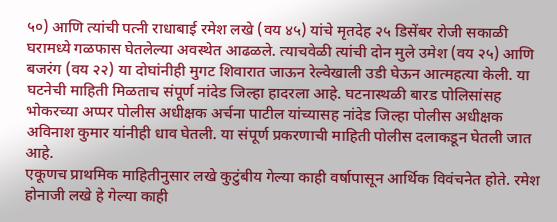५०) आणि त्यांची पत्नी राधाबाई रमेश लखे (वय ४५) यांचे मृतदेह २५ डिसेंबर रोजी सकाळी घरामध्ये गळफास घेतलेल्या अवस्थेत आढळले. त्याचवेळी त्यांची दोन मुले उमेश (वय २५) आणि बजरंग (वय २२) या दोघांनीही मुगट शिवारात जाऊन रेल्वेखाली उडी घेऊन आत्महत्या केली. या घटनेची माहिती मिळताच संपूर्ण नांदेड जिल्हा हादरला आहे. घटनास्थळी बारड पोलिसांसह भोकरच्या अप्पर पोलीस अधीक्षक अर्चना पाटील यांच्यासह नांदेड जिल्हा पोलीस अधीक्षक अविनाश कुमार यांनीही धाव घेतली. या संपूर्ण प्रकरणाची माहिती पोलीस दलाकडून घेतली जात आहे.
एकूणच प्राथमिक माहितीनुसार लखे कुटुंबीय गेल्या काही वर्षापासून आर्थिक विवंचनेत होते. रमेश होनाजी लखे हे गेल्या काही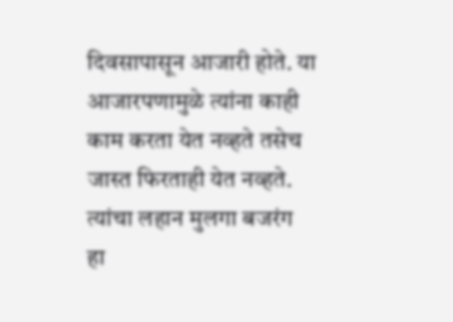दिवसापासून आजारी होते. या आजारपणामुळे त्यांना काही काम करता येत नव्हते तसेच जास्त फिरताही येत नव्हते. त्यांचा लहान मुलगा बजरंग हा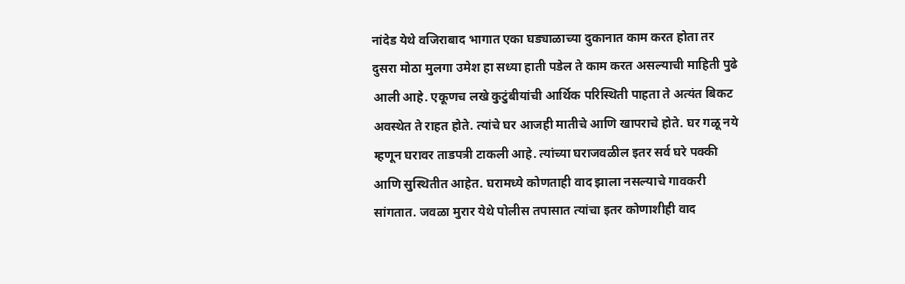नांदेड येथे वजिराबाद भागात एका घड्याळाच्या दुकानात काम करत होता तर दुसरा मोठा मुलगा उमेश हा सध्या हाती पडेल ते काम करत असल्याची माहिती पुढे आली आहे. एकूणच लखे कुटुंबीयांची आर्थिक परिस्थिती पाहता ते अत्यंत बिकट अवस्थेत ते राहत होते. त्यांचे घर आजही मातीचे आणि खापराचे होते. घर गळू नये म्हणून घरावर ताडपत्री टाकली आहे. त्यांच्या घराजवळील इतर सर्व घरे पक्की आणि सुस्थितीत आहेत. घरामध्ये कोणताही वाद झाला नसल्याचे गावकरी सांगतात. जवळा मुरार येथे पोलीस तपासात त्यांचा इतर कोणाशीही वाद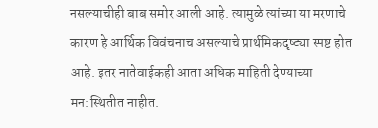नसल्याचीही बाब समोर आली आहे. त्यामुळे त्यांच्या या मरणाचे कारण हे आर्थिक विवंचनाच असल्याचे प्रार्थमिकदृष्ट्या स्पष्ट होत आहे. इतर नातेवाईकही आता अधिक माहिती देण्याच्या मन:स्थितीत नाहीत.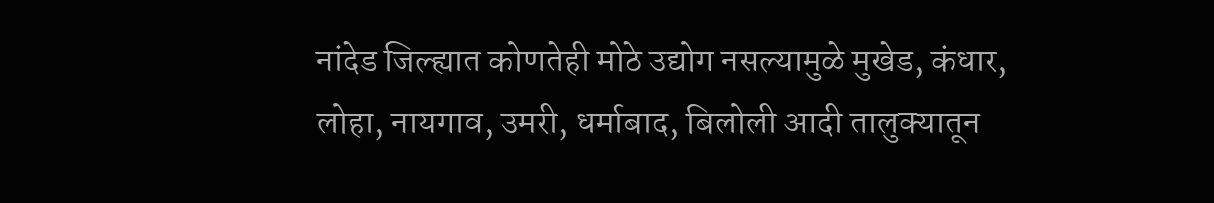नांदेड जिल्ह्यात कोणतेही मोठे उद्योग नसल्यामुळे मुखेड, कंधार, लोहा, नायगाव, उमरी, धर्माबाद, बिलोली आदी तालुक्यातून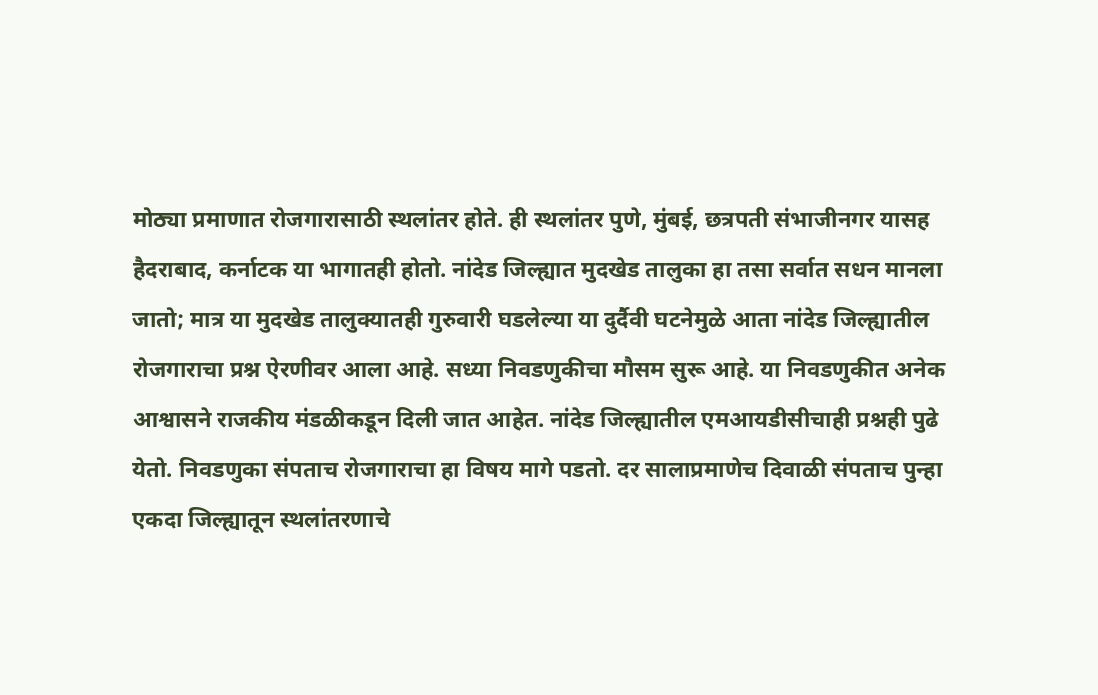मोठ्या प्रमाणात रोजगारासाठी स्थलांतर होते. ही स्थलांतर पुणे, मुंबई, छत्रपती संभाजीनगर यासह हैदराबाद, कर्नाटक या भागातही होतो. नांदेड जिल्ह्यात मुदखेड तालुका हा तसा सर्वात सधन मानला जातो; मात्र या मुदखेड तालुक्यातही गुरुवारी घडलेल्या या दुर्दैवी घटनेमुळे आता नांदेड जिल्ह्यातील रोजगाराचा प्रश्न ऐरणीवर आला आहे. सध्या निवडणुकीचा मौसम सुरू आहे. या निवडणुकीत अनेक आश्वासने राजकीय मंडळीकडून दिली जात आहेत. नांदेड जिल्ह्यातील एमआयडीसीचाही प्रश्नही पुढे येतो. निवडणुका संपताच रोजगाराचा हा विषय मागे पडतो. दर सालाप्रमाणेच दिवाळी संपताच पुन्हा एकदा जिल्ह्यातून स्थलांतरणाचे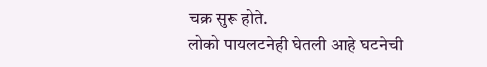चक्र सुरू होते.
लोको पायलटनेही घेतली आहे घटनेची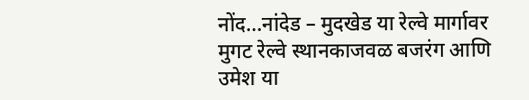नोंद…नांदेड – मुदखेड या रेल्वे मार्गावर मुगट रेल्वे स्थानकाजवळ बजरंग आणि उमेश या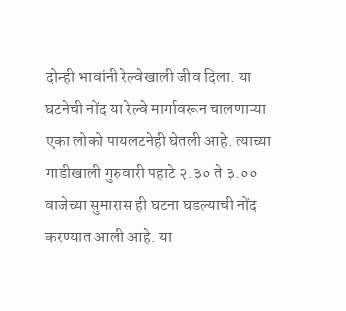दोन्ही भावांनी रेल्वेखाली जीव दिला. या घटनेची नोंद या रेल्वे मार्गावरून चालणाऱ्या एका लोको पायलटनेही घेतली आहे. त्याच्या गाडीखाली गुरुवारी पहाटे २.३० ते ३.०० वाजेच्या सुमारास ही घटना घडल्याची नोंद करण्यात आली आहे. या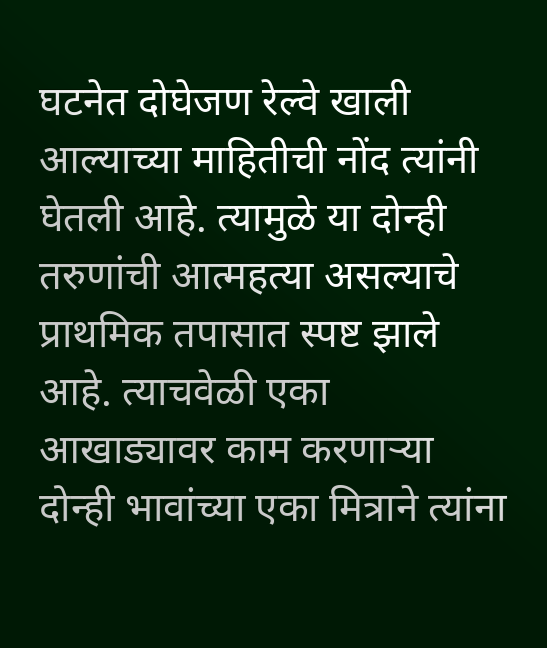घटनेत दोघेजण रेल्वे खाली आल्याच्या माहितीची नोंद त्यांनी घेतली आहे. त्यामुळे या दोन्ही तरुणांची आत्महत्या असल्याचे प्राथमिक तपासात स्पष्ट झाले आहे. त्याचवेळी एका आखाड्यावर काम करणाऱ्या दोन्ही भावांच्या एका मित्राने त्यांना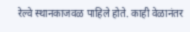रेल्वे स्थानकाजवळ पाहिले होते. काही वेळानंतर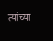त्यांच्या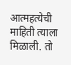आत्महत्येची माहिती त्याला मिळाली. तो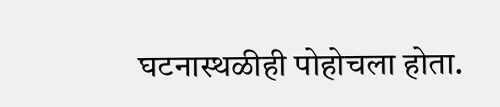घटनास्थळीही पोहोचला होता.